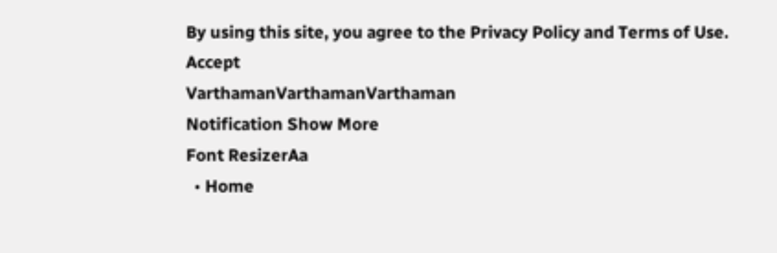By using this site, you agree to the Privacy Policy and Terms of Use.
Accept
VarthamanVarthamanVarthaman
Notification Show More
Font ResizerAa
  • Home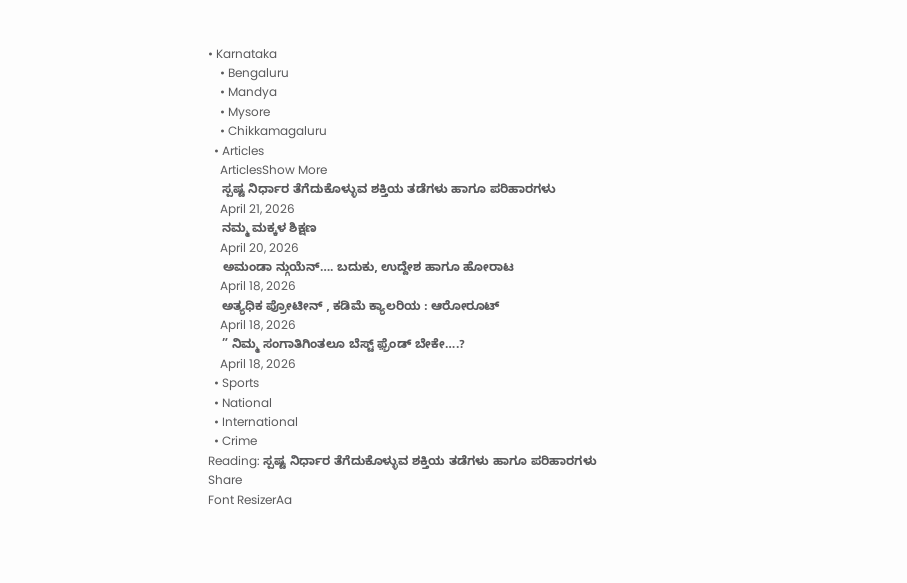• Karnataka
    • Bengaluru
    • Mandya
    • Mysore
    • Chikkamagaluru
  • Articles
    ArticlesShow More
    ಸ್ಪಷ್ಟ ನಿರ್ಧಾರ ತೆಗೆದುಕೊಳ್ಳುವ ಶಕ್ತಿಯ ತಡೆಗಳು ಹಾಗೂ ಪರಿಹಾರಗಳು
    April 21, 2026
    ನಮ್ಮ ಮಕ್ಕಳ ಶಿಕ್ಷಣ
    April 20, 2026
    ಅಮಂಡಾ ನ್ಗುಯೆನ್…. ಬದುಕು, ಉದ್ದೇಶ ಹಾಗೂ ಹೋರಾಟ
    April 18, 2026
    ಅತ್ಯಧಿಕ ಪ್ರೋಟೀನ್ , ಕಡಿಮೆ ಕ್ಯಾಲರಿಯ : ಆರೋರೂಟ್
    April 18, 2026
    ” ನಿಮ್ಮ ಸಂಗಾತಿಗಿಂತಲೂ ಬೆಸ್ಟ್ ಫ಼್ರೆಂಡ್ ಬೇಕೇ….?
    April 18, 2026
  • Sports
  • National
  • International
  • Crime
Reading: ಸ್ಪಷ್ಟ ನಿರ್ಧಾರ ತೆಗೆದುಕೊಳ್ಳುವ ಶಕ್ತಿಯ ತಡೆಗಳು ಹಾಗೂ ಪರಿಹಾರಗಳು
Share
Font ResizerAa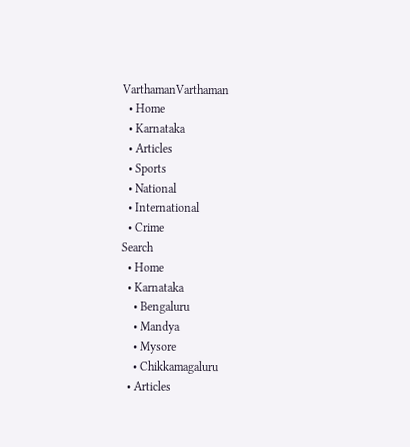VarthamanVarthaman
  • Home
  • Karnataka
  • Articles
  • Sports
  • National
  • International
  • Crime
Search
  • Home
  • Karnataka
    • Bengaluru
    • Mandya
    • Mysore
    • Chikkamagaluru
  • Articles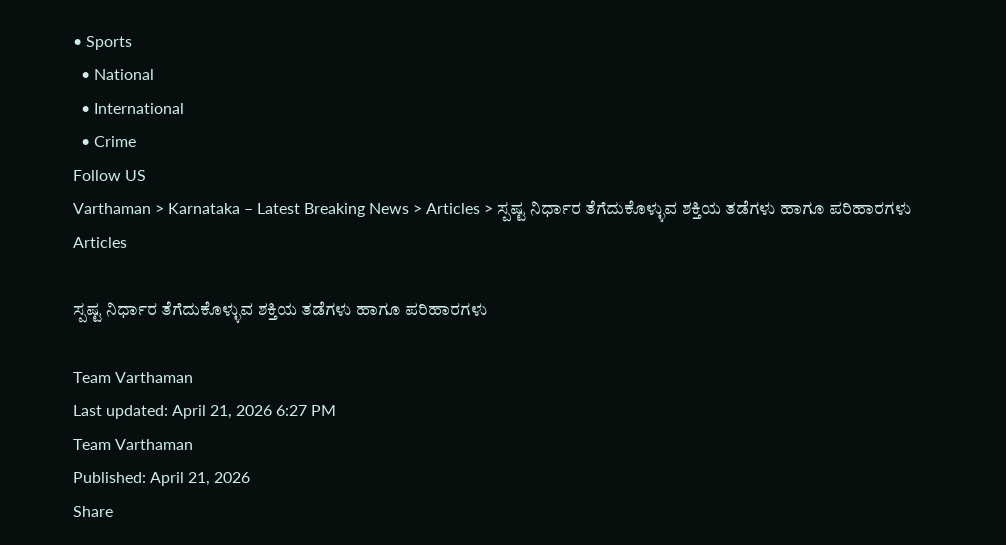• Sports
  • National
  • International
  • Crime
Follow US
Varthaman > Karnataka – Latest Breaking News > Articles > ಸ್ಪಷ್ಟ ನಿರ್ಧಾರ ತೆಗೆದುಕೊಳ್ಳುವ ಶಕ್ತಿಯ ತಡೆಗಳು ಹಾಗೂ ಪರಿಹಾರಗಳು
Articles

ಸ್ಪಷ್ಟ ನಿರ್ಧಾರ ತೆಗೆದುಕೊಳ್ಳುವ ಶಕ್ತಿಯ ತಡೆಗಳು ಹಾಗೂ ಪರಿಹಾರಗಳು

Team Varthaman
Last updated: April 21, 2026 6:27 PM
Team Varthaman
Published: April 21, 2026
Share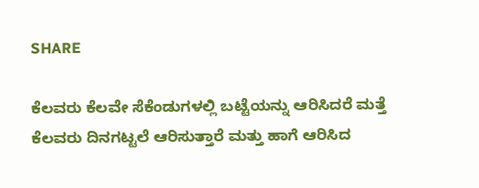SHARE

ಕೆಲವರು ಕೆಲವೇ ಸೆಕೆಂಡುಗಳಲ್ಲಿ ಬಟ್ಟೆಯನ್ನು ಆರಿಸಿದರೆ ಮತ್ತೆ ಕೆಲವರು ದಿನಗಟ್ಟಲೆ ಆರಿಸುತ್ತಾರೆ ಮತ್ತು ಹಾಗೆ ಆರಿಸಿದ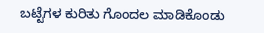ಬಟ್ಟೆಗಳ ಕುರಿತು ಗೊಂದಲ ಮಾಡಿಕೊಂಡು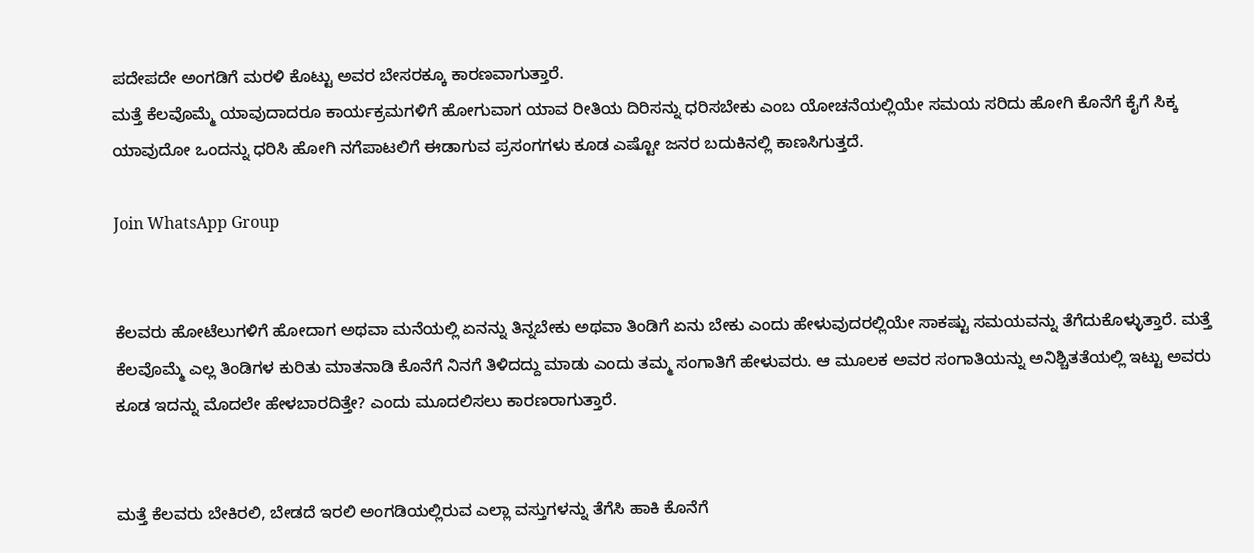ಪದೇಪದೇ ಅಂಗಡಿಗೆ ಮರಳಿ ಕೊಟ್ಟು ಅವರ ಬೇಸರಕ್ಕೂ ಕಾರಣವಾಗುತ್ತಾರೆ.
ಮತ್ತೆ ಕೆಲವೊಮ್ಮೆ ಯಾವುದಾದರೂ ಕಾರ್ಯಕ್ರಮಗಳಿಗೆ ಹೋಗುವಾಗ ಯಾವ ರೀತಿಯ ದಿರಿಸನ್ನು ಧರಿಸಬೇಕು ಎಂಬ ಯೋಚನೆಯಲ್ಲಿಯೇ ಸಮಯ ಸರಿದು ಹೋಗಿ ಕೊನೆಗೆ ಕೈಗೆ ಸಿಕ್ಕ ಯಾವುದೋ ಒಂದನ್ನು ಧರಿಸಿ ಹೋಗಿ ನಗೆಪಾಟಲಿಗೆ ಈಡಾಗುವ ಪ್ರಸಂಗಗಳು ಕೂಡ ಎಷ್ಟೋ ಜನರ ಬದುಕಿನಲ್ಲಿ ಕಾಣಸಿಗುತ್ತದೆ.

Join WhatsApp Group


ಕೆಲವರು ಹೋಟೆಲುಗಳಿಗೆ ಹೋದಾಗ ಅಥವಾ ಮನೆಯಲ್ಲಿ ಏನನ್ನು ತಿನ್ನಬೇಕು ಅಥವಾ ತಿಂಡಿಗೆ ಏನು ಬೇಕು ಎಂದು ಹೇಳುವುದರಲ್ಲಿಯೇ ಸಾಕಷ್ಟು ಸಮಯವನ್ನು ತೆಗೆದುಕೊಳ್ಳುತ್ತಾರೆ. ಮತ್ತೆ ಕೆಲವೊಮ್ಮೆ ಎಲ್ಲ ತಿಂಡಿಗಳ ಕುರಿತು ಮಾತನಾಡಿ ಕೊನೆಗೆ ನಿನಗೆ ತಿಳಿದದ್ದು ಮಾಡು ಎಂದು ತಮ್ಮ ಸಂಗಾತಿಗೆ ಹೇಳುವರು. ಆ ಮೂಲಕ ಅವರ ಸಂಗಾತಿಯನ್ನು ಅನಿಶ್ಚಿತತೆಯಲ್ಲಿ ಇಟ್ಟು ಅವರು ಕೂಡ ಇದನ್ನು ಮೊದಲೇ ಹೇಳಬಾರದಿತ್ತೇ? ಎಂದು ಮೂದಲಿಸಲು ಕಾರಣರಾಗುತ್ತಾರೆ.


ಮತ್ತೆ ಕೆಲವರು ಬೇಕಿರಲಿ, ಬೇಡದೆ ಇರಲಿ ಅಂಗಡಿಯಲ್ಲಿರುವ ಎಲ್ಲಾ ವಸ್ತುಗಳನ್ನು ತೆಗೆಸಿ ಹಾಕಿ ಕೊನೆಗೆ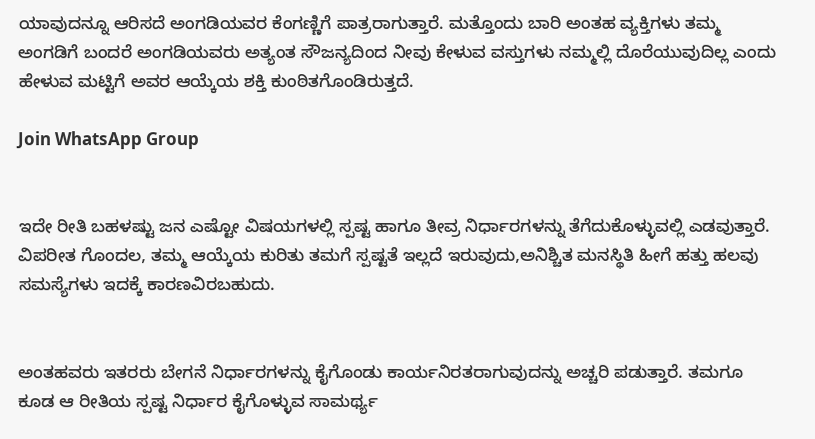ಯಾವುದನ್ನೂ ಆರಿಸದೆ ಅಂಗಡಿಯವರ ಕೆಂಗಣ್ಣಿಗೆ ಪಾತ್ರರಾಗುತ್ತಾರೆ. ಮತ್ತೊಂದು ಬಾರಿ ಅಂತಹ ವ್ಯಕ್ತಿಗಳು ತಮ್ಮ ಅಂಗಡಿಗೆ ಬಂದರೆ ಅಂಗಡಿಯವರು ಅತ್ಯಂತ ಸೌಜನ್ಯದಿಂದ ನೀವು ಕೇಳುವ ವಸ್ತುಗಳು ನಮ್ಮಲ್ಲಿ ದೊರೆಯುವುದಿಲ್ಲ ಎಂದು ಹೇಳುವ ಮಟ್ಟಿಗೆ ಅವರ ಆಯ್ಕೆಯ ಶಕ್ತಿ ಕುಂಠಿತಗೊಂಡಿರುತ್ತದೆ.

Join WhatsApp Group


ಇದೇ ರೀತಿ ಬಹಳಷ್ಟು ಜನ ಎಷ್ಟೋ ವಿಷಯಗಳಲ್ಲಿ ಸ್ಪಷ್ಟ ಹಾಗೂ ತೀವ್ರ ನಿರ್ಧಾರಗಳನ್ನು ತೆಗೆದುಕೊಳ್ಳುವಲ್ಲಿ ಎಡವುತ್ತಾರೆ. ವಿಪರೀತ ಗೊಂದಲ, ತಮ್ಮ ಆಯ್ಕೆಯ ಕುರಿತು ತಮಗೆ ಸ್ಪಷ್ಟತೆ ಇಲ್ಲದೆ ಇರುವುದು,ಅನಿಶ್ಚಿತ ಮನಸ್ಥಿತಿ ಹೀಗೆ ಹತ್ತು ಹಲವು ಸಮಸ್ಯೆಗಳು ಇದಕ್ಕೆ ಕಾರಣವಿರಬಹುದು.


ಅಂತಹವರು ಇತರರು ಬೇಗನೆ ನಿರ್ಧಾರಗಳನ್ನು ಕೈಗೊಂಡು ಕಾರ್ಯನಿರತರಾಗುವುದನ್ನು ಅಚ್ಚರಿ ಪಡುತ್ತಾರೆ. ತಮಗೂ ಕೂಡ ಆ ರೀತಿಯ ಸ್ಪಷ್ಟ ನಿರ್ಧಾರ ಕೈಗೊಳ್ಳುವ ಸಾಮರ್ಥ್ಯ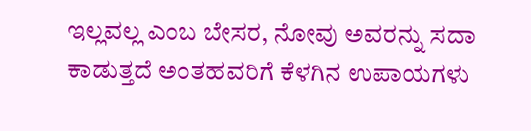ಇಲ್ಲವಲ್ಲ ಎಂಬ ಬೇಸರ, ನೋವು ಅವರನ್ನು ಸದಾ ಕಾಡುತ್ತದೆ ಅಂತಹವರಿಗೆ ಕೆಳಗಿನ ಉಪಾಯಗಳು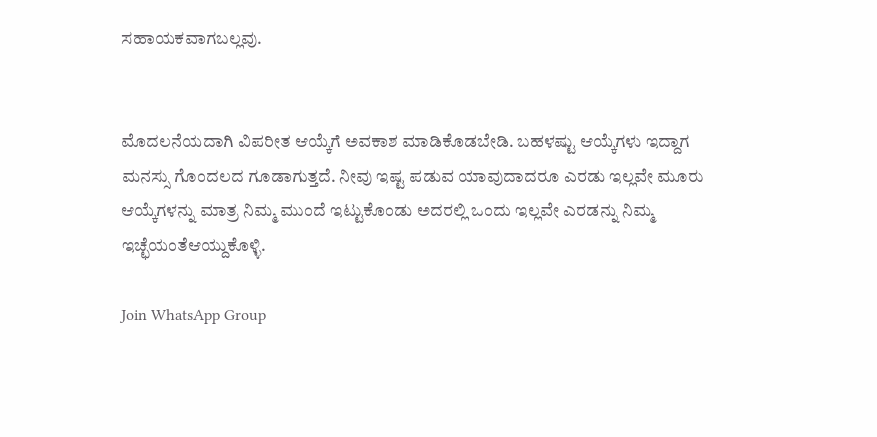ಸಹಾಯಕವಾಗಬಲ್ಲವು.


ಮೊದಲನೆಯದಾಗಿ ವಿಪರೀತ ಆಯ್ಕೆಗೆ ಅವಕಾಶ ಮಾಡಿಕೊಡಬೇಡಿ. ಬಹಳಷ್ಟು ಆಯ್ಕೆಗಳು ಇದ್ದಾಗ ಮನಸ್ಸು ಗೊಂದಲದ ಗೂಡಾಗುತ್ತದೆ. ನೀವು ಇಷ್ಟ ಪಡುವ ಯಾವುದಾದರೂ ಎರಡು ಇಲ್ಲವೇ ಮೂರು ಆಯ್ಕೆಗಳನ್ನು ಮಾತ್ರ ನಿಮ್ಮ ಮುಂದೆ ಇಟ್ಟುಕೊಂಡು ಅದರಲ್ಲಿ ಒಂದು ಇಲ್ಲವೇ ಎರಡನ್ನು ನಿಮ್ಮ ಇಚ್ಛೆಯಂತೆಆಯ್ದುಕೊಳ್ಳಿ.

Join WhatsApp Group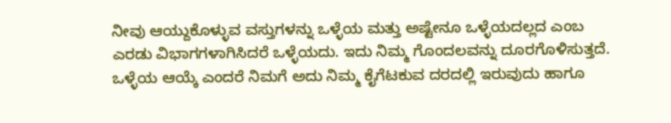ನೀವು ಆಯ್ದುಕೊಳ್ಳುವ ವಸ್ತುಗಳನ್ನು ಒಳ್ಳೆಯ ಮತ್ತು ಅಷ್ಟೇನೂ ಒಳ್ಳೆಯದಲ್ಲದ ಎಂಬ ಎರಡು ವಿಭಾಗಗಳಾಗಿಸಿದರೆ ಒಳ್ಳೆಯದು. ಇದು ನಿಮ್ಮ ಗೊಂದಲವನ್ನು ದೂರಗೊಳಿಸುತ್ತದೆ. ಒಳ್ಳೆಯ ಆಯ್ಕೆ ಎಂದರೆ ನಿಮಗೆ ಅದು ನಿಮ್ಮ ಕೈಗೆಟಕುವ ದರದಲ್ಲಿ ಇರುವುದು ಹಾಗೂ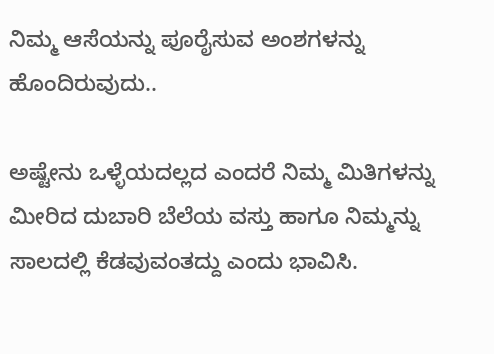ನಿಮ್ಮ ಆಸೆಯನ್ನು ಪೂರೈಸುವ ಅಂಶಗಳನ್ನು ಹೊಂದಿರುವುದು..

ಅಷ್ಟೇನು ಒಳ್ಳೆಯದಲ್ಲದ ಎಂದರೆ ನಿಮ್ಮ ಮಿತಿಗಳನ್ನು ಮೀರಿದ ದುಬಾರಿ ಬೆಲೆಯ ವಸ್ತು ಹಾಗೂ ನಿಮ್ಮನ್ನು ಸಾಲದಲ್ಲಿ ಕೆಡವುವಂತದ್ದು ಎಂದು ಭಾವಿಸಿ.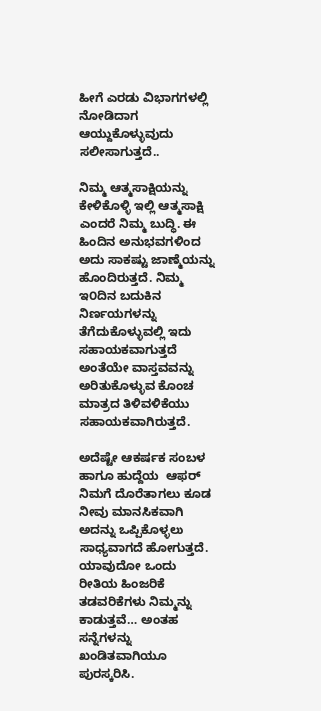ಹೀಗೆ ಎರಡು ವಿಭಾಗಗಳಲ್ಲಿ ನೋಡಿದಾಗ ಆಯ್ದುಕೊಳ್ಳುವುದು ಸಲೀಸಾಗುತ್ತದೆ..

ನಿಮ್ಮ ಆತ್ಮಸಾಕ್ಷಿಯನ್ನು ಕೇಳಿಕೊಳ್ಳಿ ಇಲ್ಲಿ ಆತ್ಮಸಾಕ್ಷಿ ಎಂದರೆ ನಿಮ್ಮ ಬುದ್ಧಿ. ಈ ಹಿಂದಿನ ಅನುಭವಗಳಿಂದ ಅದು ಸಾಕಷ್ಟು ಜಾಣ್ಮೆಯನ್ನು ಹೊಂದಿರುತ್ತದೆ. ನಿಮ್ಮ ಇ೦ದಿನ ಬದುಕಿನ ನಿರ್ಣಯಗಳನ್ನು ತೆಗೆದುಕೊಳ್ಳುವಲ್ಲಿ ಇದು ಸಹಾಯಕವಾಗುತ್ತದೆ ಅಂತೆಯೇ ವಾಸ್ತವವನ್ನು ಅರಿತುಕೊಳ್ಳುವ ಕೊಂಚ ಮಾತ್ರದ ತಿಳಿವಳಿಕೆಯು ಸಹಾಯಕವಾಗಿರುತ್ತದೆ.

ಅದೆಷ್ಟೇ ಆಕರ್ಷಕ ಸಂಬಳ ಹಾಗೂ ಹುದ್ದೆಯ  ಆಫರ್ ನಿಮಗೆ ದೊರೆತಾಗಲು ಕೂಡ ನೀವು ಮಾನಸಿಕವಾಗಿ ಅದನ್ನು ಒಪ್ಪಿಕೊಳ್ಳಲು ಸಾಧ್ಯವಾಗದೆ ಹೋಗುತ್ತದೆ. ಯಾವುದೋ ಒಂದು ರೀತಿಯ ಹಿಂಜರಿಕೆ ತಡವರಿಕೆಗಳು ನಿಮ್ಮನ್ನು ಕಾಡುತ್ತವೆ… ಅಂತಹ ಸನ್ನೆಗಳನ್ನು ಖಂಡಿತವಾಗಿಯೂ ಪುರಸ್ಕರಿಸಿ.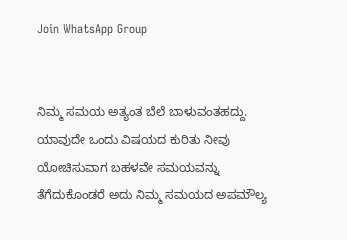Join WhatsApp Group


ನಿಮ್ಮ ಸಮಯ ಅತ್ಯಂತ ಬೆಲೆ ಬಾಳುವಂತಹದ್ದು. ಯಾವುದೇ ಒಂದು ವಿಷಯದ ಕುರಿತು ನೀವು ಯೋಚಿಸುವಾಗ ಬಹಳವೇ ಸಮಯವನ್ನು ತೆಗೆದುಕೊಂಡರೆ ಅದು ನಿಮ್ಮ ಸಮಯದ ಅಪಮೌಲ್ಯ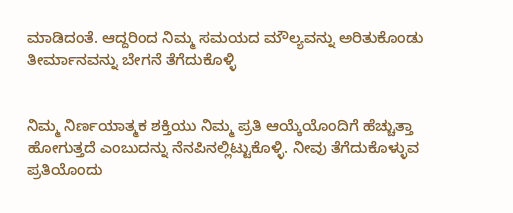ಮಾಡಿದಂತೆ. ಆದ್ದರಿಂದ ನಿಮ್ಮ ಸಮಯದ ಮೌಲ್ಯವನ್ನು ಅರಿತುಕೊಂಡು ತೀರ್ಮಾನವನ್ನು ಬೇಗನೆ ತೆಗೆದುಕೊಳ್ಳಿ


ನಿಮ್ಮ ನಿರ್ಣಯಾತ್ಮಕ ಶಕ್ತಿಯು ನಿಮ್ಮ ಪ್ರತಿ ಆಯ್ಕೆಯೊಂದಿಗೆ ಹೆಚ್ಚುತ್ತಾ ಹೋಗುತ್ತದೆ ಎಂಬುದನ್ನು ನೆನಪಿನಲ್ಲಿಟ್ಟುಕೊಳ್ಳಿ. ನೀವು ತೆಗೆದುಕೊಳ್ಳುವ ಪ್ರತಿಯೊಂದು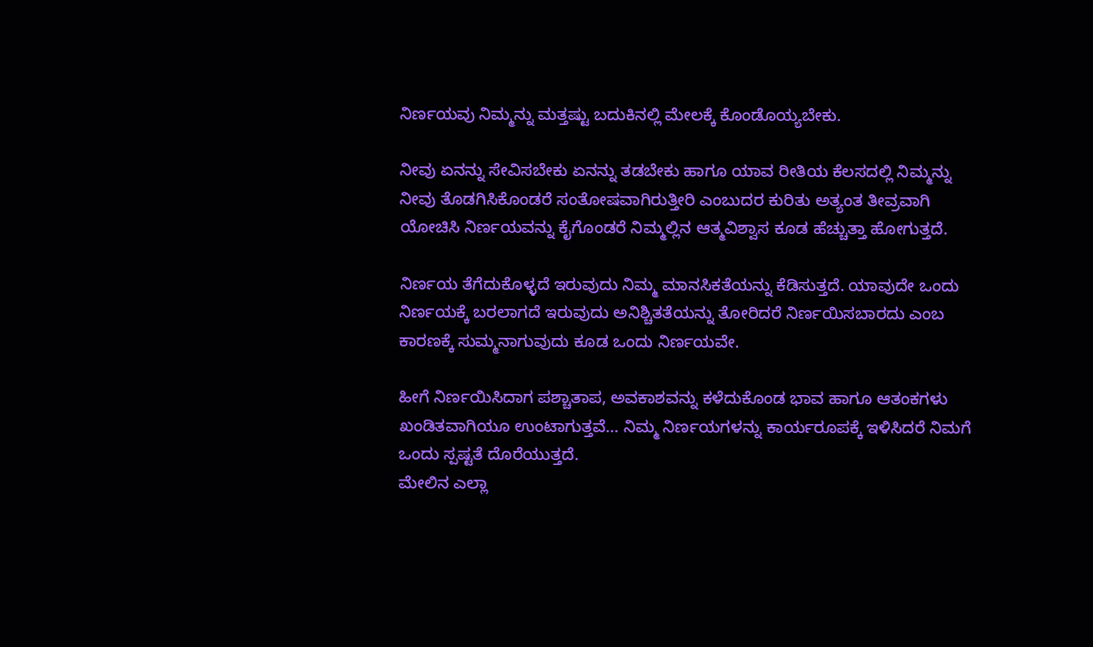ನಿರ್ಣಯವು ನಿಮ್ಮನ್ನು ಮತ್ತಷ್ಟು ಬದುಕಿನಲ್ಲಿ ಮೇಲಕ್ಕೆ ಕೊಂಡೊಯ್ಯಬೇಕು.

ನೀವು ಏನನ್ನು ಸೇವಿಸಬೇಕು ಏನನ್ನು ತಡಬೇಕು ಹಾಗೂ ಯಾವ ರೀತಿಯ ಕೆಲಸದಲ್ಲಿ ನಿಮ್ಮನ್ನು ನೀವು ತೊಡಗಿಸಿಕೊಂಡರೆ ಸಂತೋಷವಾಗಿರುತ್ತೀರಿ ಎಂಬುದರ ಕುರಿತು ಅತ್ಯಂತ ತೀವ್ರವಾಗಿ ಯೋಚಿಸಿ ನಿರ್ಣಯವನ್ನು ಕೈಗೊಂಡರೆ ನಿಮ್ಮಲ್ಲಿನ ಆತ್ಮವಿಶ್ವಾಸ ಕೂಡ ಹೆಚ್ಚುತ್ತಾ ಹೋಗುತ್ತದೆ.

ನಿರ್ಣಯ ತೆಗೆದುಕೊಳ್ಳದೆ ಇರುವುದು ನಿಮ್ಮ ಮಾನಸಿಕತೆಯನ್ನು ಕೆಡಿಸುತ್ತದೆ. ಯಾವುದೇ ಒಂದು ನಿರ್ಣಯಕ್ಕೆ ಬರಲಾಗದೆ ಇರುವುದು ಅನಿಶ್ಚಿತತೆಯನ್ನು ತೋರಿದರೆ ನಿರ್ಣಯಿಸಬಾರದು ಎಂಬ ಕಾರಣಕ್ಕೆ ಸುಮ್ಮನಾಗುವುದು ಕೂಡ ಒಂದು ನಿರ್ಣಯವೇ.

ಹೀಗೆ ನಿರ್ಣಯಿಸಿದಾಗ ಪಶ್ಚಾತಾಪ, ಅವಕಾಶವನ್ನು ಕಳೆದುಕೊಂಡ ಭಾವ ಹಾಗೂ ಆತಂಕಗಳು ಖಂಡಿತವಾಗಿಯೂ ಉಂಟಾಗುತ್ತವೆ… ನಿಮ್ಮ ನಿರ್ಣಯಗಳನ್ನು ಕಾರ್ಯರೂಪಕ್ಕೆ ಇಳಿಸಿದರೆ ನಿಮಗೆ ಒಂದು ಸ್ಪಷ್ಟತೆ ದೊರೆಯುತ್ತದೆ.
ಮೇಲಿನ ಎಲ್ಲಾ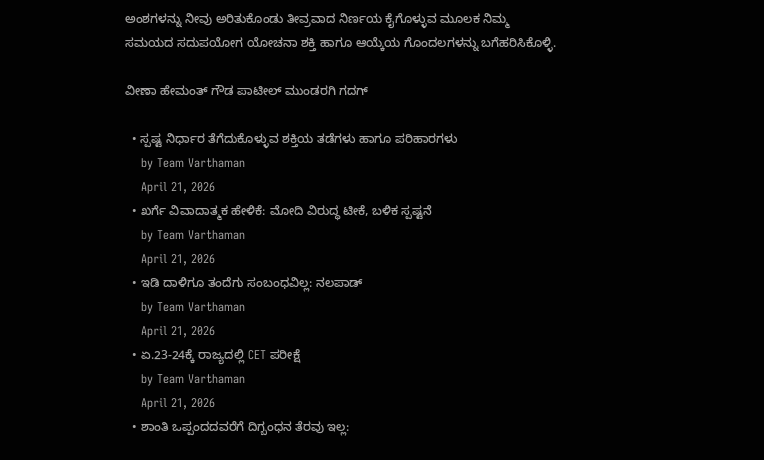ಅಂಶಗಳನ್ನು ನೀವು ಅರಿತುಕೊಂಡು ತೀವ್ರವಾದ ನಿರ್ಣಯ ಕೈಗೊಳ್ಳುವ ಮೂಲಕ ನಿಮ್ಮ ಸಮಯದ ಸದುಪಯೋಗ ಯೋಚನಾ ಶಕ್ತಿ ಹಾಗೂ ಆಯ್ಕೆಯ ಗೊಂದಲಗಳನ್ನು ಬಗೆಹರಿಸಿಕೊಳ್ಳಿ.

ವೀಣಾ ಹೇಮಂತ್ ಗೌಡ ಪಾಟೀಲ್ ಮುಂಡರಗಿ ಗದಗ್

  • ಸ್ಪಷ್ಟ ನಿರ್ಧಾರ ತೆಗೆದುಕೊಳ್ಳುವ ಶಕ್ತಿಯ ತಡೆಗಳು ಹಾಗೂ ಪರಿಹಾರಗಳು
    by Team Varthaman
    April 21, 2026
  • ಖರ್ಗೆ ವಿವಾದಾತ್ಮಕ ಹೇಳಿಕೆ: ಮೋದಿ ವಿರುದ್ಧ ಟೀಕೆ, ಬಳಿಕ ಸ್ಪಷ್ಟನೆ
    by Team Varthaman
    April 21, 2026
  • ಇಡಿ ದಾಳಿಗೂ ತಂದೆಗು ಸಂಬಂಧವಿಲ್ಲ: ನಲಪಾಡ್
    by Team Varthaman
    April 21, 2026
  • ಏ.23-24ಕ್ಕೆ ರಾಜ್ಯದಲ್ಲಿ CET ಪರೀಕ್ಷೆ
    by Team Varthaman
    April 21, 2026
  • ಶಾಂತಿ ಒಪ್ಪಂದದವರೆಗೆ ದಿಗ್ಬಂಧನ ತೆರವು ಇಲ್ಲ: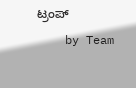ಟ್ರಂಪ್
    by Team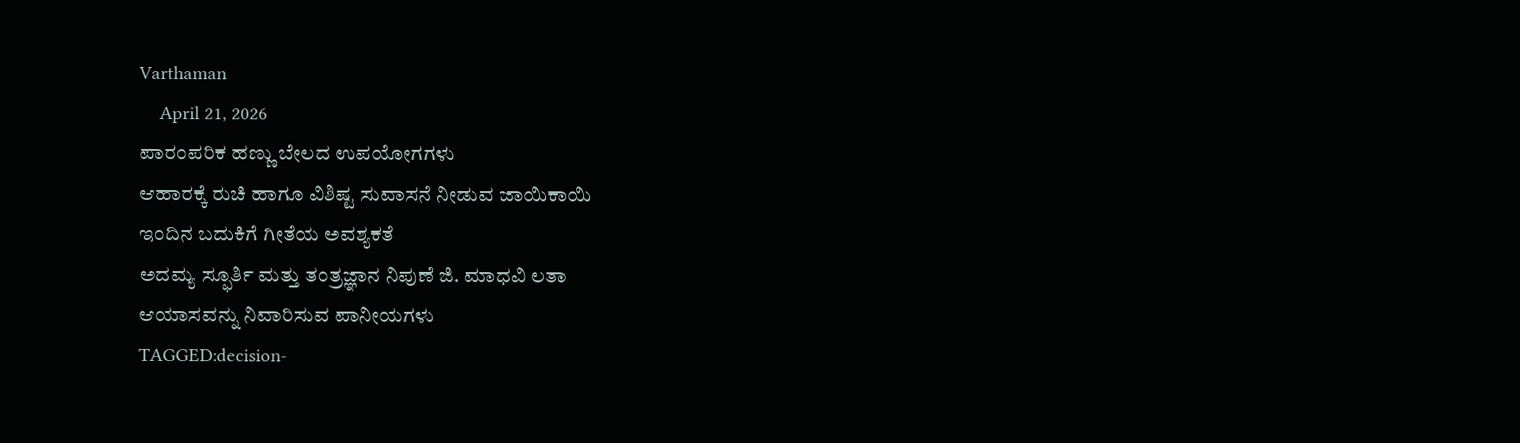Varthaman
    April 21, 2026
ಪಾರಂಪರಿಕ ಹಣ್ಣು ಬೇಲದ ಉಪಯೋಗಗಳು
ಆಹಾರಕ್ಕೆ ರುಚಿ ಹಾಗೂ ವಿಶಿಷ್ಟ ಸುವಾಸನೆ ನೀಡುವ ಜಾಯಿಕಾಯಿ
ಇಂದಿನ ಬದುಕಿಗೆ ಗೀತೆಯ ಅವಶ್ಯಕತೆ
ಅದಮ್ಯ ಸ್ಫೂರ್ತಿ ಮತ್ತು ತಂತ್ರಜ್ಞಾನ ನಿಪುಣೆ ಜಿ. ಮಾಧವಿ ಲತಾ
ಆಯಾಸವನ್ನು ನಿವಾರಿಸುವ ಪಾನೀಯಗಳು
TAGGED:decision-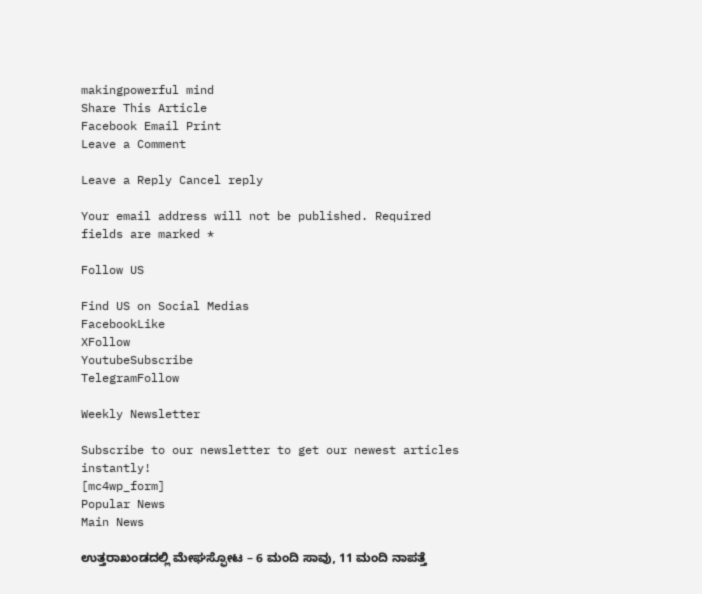makingpowerful mind
Share This Article
Facebook Email Print
Leave a Comment

Leave a Reply Cancel reply

Your email address will not be published. Required fields are marked *

Follow US

Find US on Social Medias
FacebookLike
XFollow
YoutubeSubscribe
TelegramFollow

Weekly Newsletter

Subscribe to our newsletter to get our newest articles instantly!
[mc4wp_form]
Popular News
Main News

ಉತ್ತರಾಖಂಡದಲ್ಲಿ ಮೇಘಸ್ಫೋಟ – 6 ಮಂದಿ ಸಾವು, 11 ಮಂದಿ ನಾಪತ್ತೆ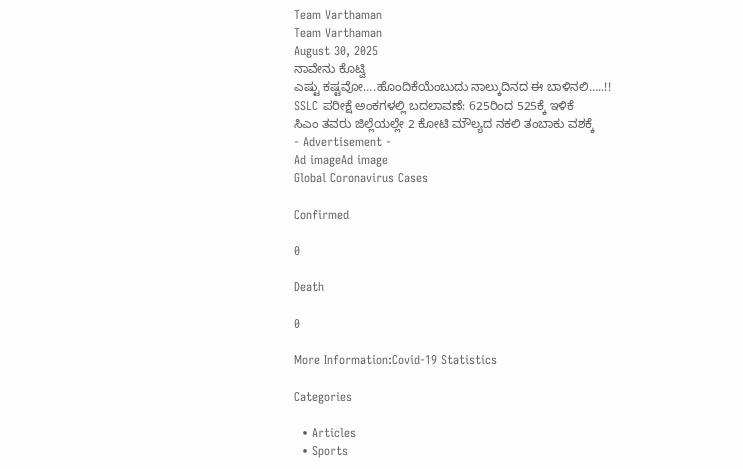Team Varthaman
Team Varthaman
August 30, 2025
ನಾವೇನು ಕೊಟ್ವಿ
ಎಷ್ಟು ಕಷ್ಟವೋ….ಹೊಂದಿಕೆಯೆಂಬುದು ನಾಲ್ಕುದಿನದ ಈ‌ ಬಾಳಿನಲಿ…..!!
SSLC ಪರೀಕ್ಷೆ ಅಂಕಗಳಲ್ಲಿ ಬದಲಾವಣೆ: 625ರಿಂದ 525ಕ್ಕೆ ಇಳಿಕೆ
ಸಿಎಂ ತವರು ಜಿಲ್ಲೆಯಲ್ಲೇ 2 ಕೋಟಿ ಮೌಲ್ಯದ ನಕಲಿ ತಂಬಾಕು ವಶಕ್ಕೆ
- Advertisement -
Ad imageAd image
Global Coronavirus Cases

Confirmed

0

Death

0

More Information:Covid-19 Statistics

Categories

  • Articles
  • Sports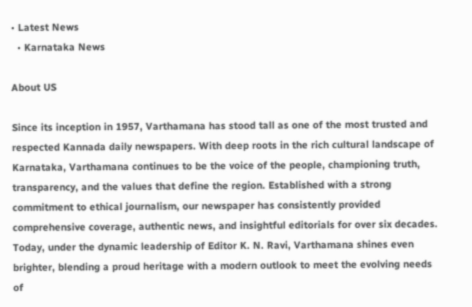• Latest News
  • Karnataka News

About US

Since its inception in 1957, Varthamana has stood tall as one of the most trusted and respected Kannada daily newspapers. With deep roots in the rich cultural landscape of Karnataka, Varthamana continues to be the voice of the people, championing truth, transparency, and the values that define the region. Established with a strong commitment to ethical journalism, our newspaper has consistently provided comprehensive coverage, authentic news, and insightful editorials for over six decades. Today, under the dynamic leadership of Editor K. N. Ravi, Varthamana shines even brighter, blending a proud heritage with a modern outlook to meet the evolving needs of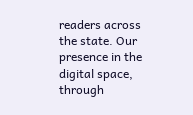readers across the state. Our presence in the digital space, through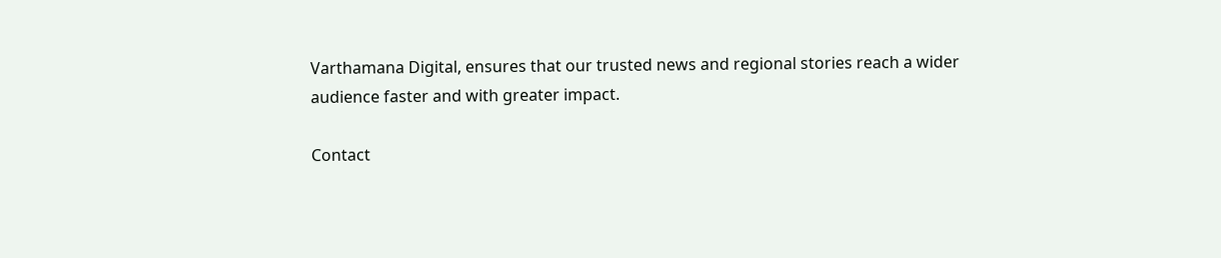Varthamana Digital, ensures that our trusted news and regional stories reach a wider audience faster and with greater impact.

Contact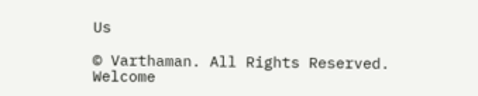Us

© Varthaman. All Rights Reserved.
Welcome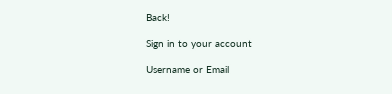Back!

Sign in to your account

Username or Email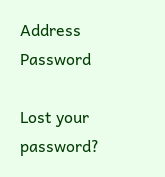Address
Password

Lost your password?